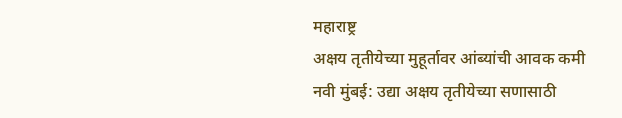महाराष्ट्र
अक्षय तृतीयेच्या मुहूर्तावर आंब्यांची आवक कमी
नवी मुंबई: उद्या अक्षय तृतीयेच्या सणासाठी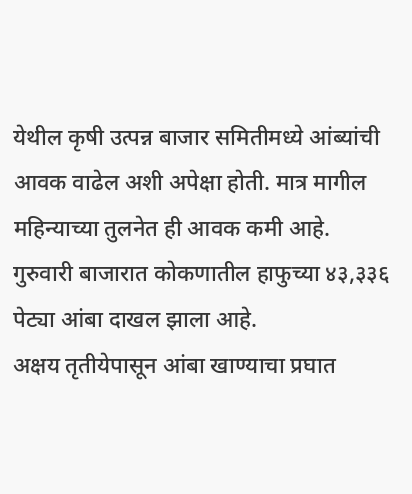येथील कृषी उत्पन्न बाजार समितीमध्ये आंब्यांची आवक वाढेल अशी अपेक्षा होती. मात्र मागील महिन्याच्या तुलनेत ही आवक कमी आहे. गुरुवारी बाजारात कोकणातील हाफुच्या ४३,३३६ पेट्या आंबा दाखल झाला आहे.
अक्षय तृतीयेपासून आंबा खाण्याचा प्रघात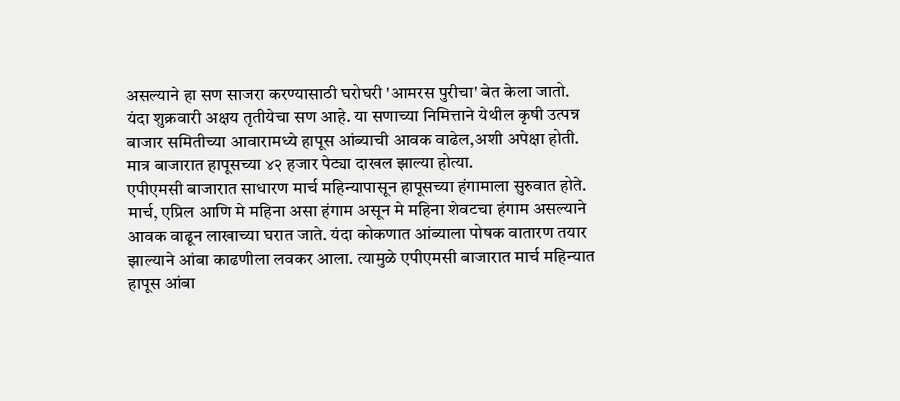असल्याने हा सण साजरा करण्यासाठी घरोघरी 'आमरस पुरीचा' बेत केला जातो. यंदा शुक्रवारी अक्षय तृतीयेचा सण आहे. या सणाच्या निमित्ताने येथील कृषी उत्पन्न बाजार समितीच्या आवारामध्ये हापूस आंब्याची आवक वाढेल,अशी अपेक्षा होती. मात्र बाजारात हापूसच्या ४२ हजार पेट्या दाखल झाल्या होत्या.
एपीएमसी बाजारात साधारण मार्च महिन्यापासून हापूसच्या हंगामाला सुरुवात होते. मार्च, एप्रिल आणि मे महिना असा हंगाम असून मे महिना शेवटचा हंगाम असल्याने आवक वाढून लाखाच्या घरात जाते. यंदा कोकणात आंब्याला पोषक वातारण तयार झाल्याने आंबा काढणीला लवकर आला. त्यामुळे एपीएमसी बाजारात मार्च महिन्यात हापूस आंबा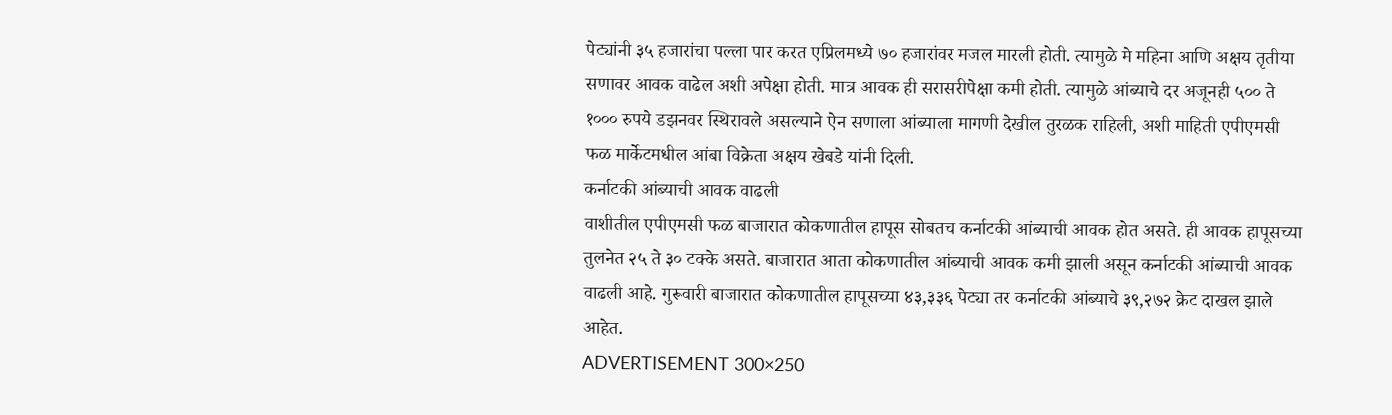पेट्यांनी ३५ हजारांचा पल्ला पार करत एप्रिलमध्ये ७० हजारांवर मजल मारली होती. त्यामुळे मे महिना आणि अक्षय तृतीया सणावर आवक वाढेल अशी अपेक्षा होती. मात्र आवक ही सरासरीपेक्षा कमी होती. त्यामुळे आंब्याचे दर अजूनही ५०० ते १००० रुपये डझनवर स्थिरावले असल्याने ऐन सणाला आंब्याला मागणी देखील तुरळक राहिली, अशी माहिती एपीएमसी फळ मार्केटमधील आंबा विक्रेता अक्षय खेबडे यांनी दिली.
कर्नाटकी आंब्याची आवक वाढली
वाशीतील एपीएमसी फळ बाजारात कोकणातील हापूस सोबतच कर्नाटकी आंब्याची आवक होत असते. ही आवक हापूसच्या तुलनेत २५ ते ३० टक्के असते. बाजारात आता कोकणातील आंब्याची आवक कमी झाली असून कर्नाटकी आंब्याची आवक वाढली आहे. गुरूवारी बाजारात कोकणातील हापूसच्या ४३,३३६ पेट्या तर कर्नाटकी आंब्याचे ३९,२७२ क्रेट दाखल झाले आहेत.
ADVERTISEMENT 300×250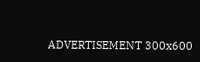ADVERTISEMENT 300x600